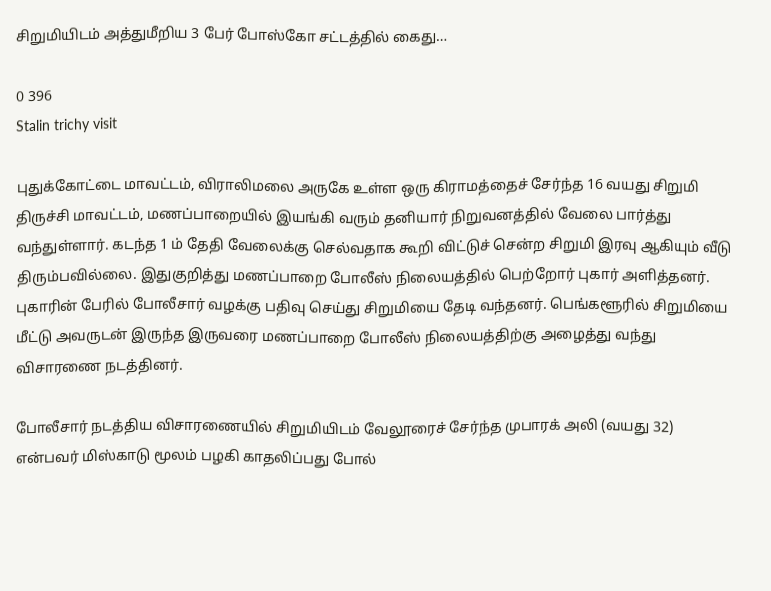சிறுமியிடம் அத்துமீறிய 3 பேர் போஸ்கோ சட்டத்தில் கைது…

0 396
Stalin trichy visit

புதுக்கோட்டை மாவட்டம், விராலிமலை அருகே உள்ள ஒரு கிராமத்தைச் சேர்ந்த 16 வயது சிறுமி திருச்சி மாவட்டம், மணப்பாறையில் இயங்கி வரும் தனியார் நிறுவனத்தில் வேலை பார்த்து வந்துள்ளார். கடந்த 1 ம் தேதி வேலைக்கு செல்வதாக கூறி விட்டுச் சென்ற சிறுமி இரவு ஆகியும் வீடு திரும்பவில்லை. இதுகுறித்து மணப்பாறை போலீஸ் நிலையத்தில் பெற்றோர் புகார் அளித்தனர். புகாரின் பேரில் போலீசார் வழக்கு பதிவு செய்து சிறுமியை தேடி வந்தனர். பெங்களூரில் சிறுமியை மீட்டு அவருடன் இருந்த இருவரை மணப்பாறை போலீஸ் நிலையத்திற்கு அழைத்து வந்து விசாரணை நடத்தினர்.

போலீசார் நடத்திய விசாரணையில் சிறுமியிடம் வேலூரைச் சேர்ந்த முபாரக் அலி (வயது 32) என்பவர் மிஸ்காடு மூலம் பழகி காதலிப்பது போல்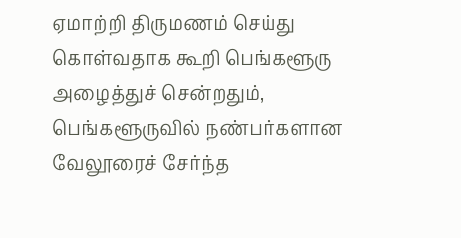ஏமாற்றி திருமணம் செய்து கொள்வதாக கூறி பெங்களூரு அழைத்துச் சென்றதும், பெங்களூருவில் நண்பர்களான வேலூரைச் சேர்ந்த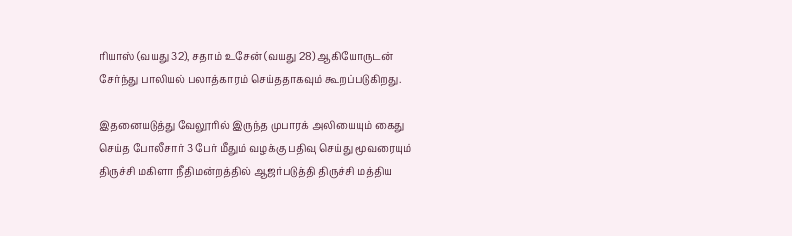ரியாஸ் (வயது 32), சதாம் உசேன் (வயது 28) ஆகியோருடன் சேர்ந்து பாலியல் பலாத்காரம் செய்ததாகவும் கூறப்படுகிறது.

இதனையடுத்து வேலூரில் இருந்த முபாரக் அலியையும் கைது செய்த போலீசார் 3 பேர் மீதும் வழக்கு பதிவு செய்து மூவரையும் திருச்சி மகிளா நீதிமன்றத்தில் ஆஜர்படுத்தி திருச்சி மத்திய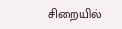சிறையில்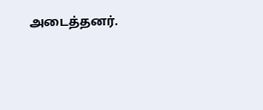அடைத்தனர்.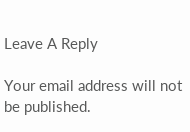Leave A Reply

Your email address will not be published.